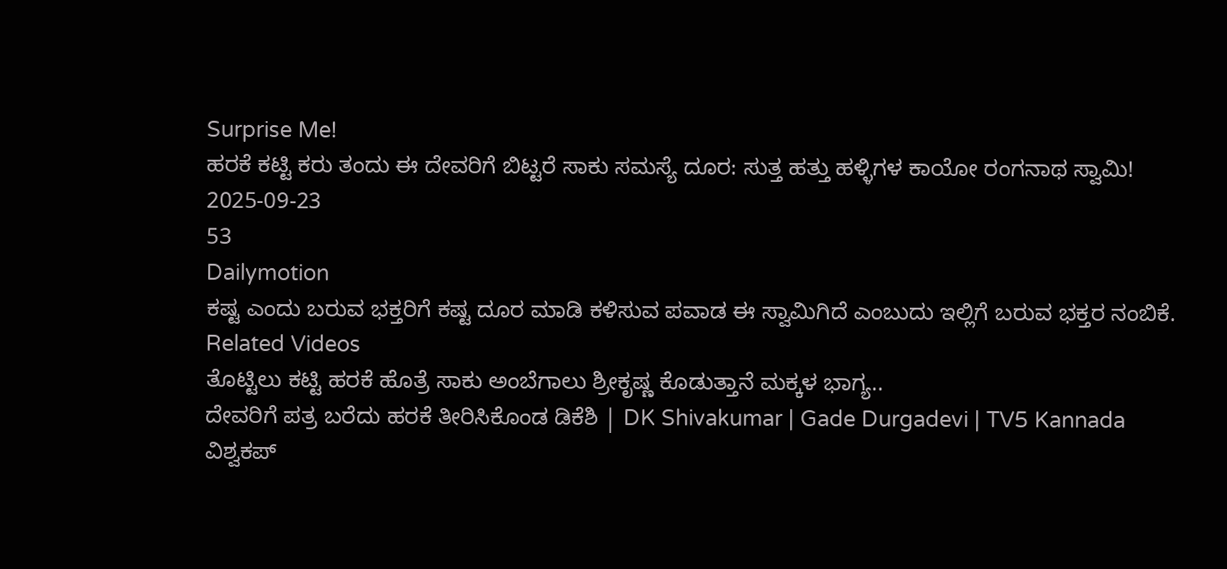Surprise Me!
ಹರಕೆ ಕಟ್ಟಿ ಕರು ತಂದು ಈ ದೇವರಿಗೆ ಬಿಟ್ಟರೆ ಸಾಕು ಸಮಸ್ಯೆ ದೂರ: ಸುತ್ತ ಹತ್ತು ಹಳ್ಳಿಗಳ ಕಾಯೋ ರಂಗನಾಥ ಸ್ವಾಮಿ!
2025-09-23
53
Dailymotion
ಕಷ್ಟ ಎಂದು ಬರುವ ಭಕ್ತರಿಗೆ ಕಷ್ಟ ದೂರ ಮಾಡಿ ಕಳಿಸುವ ಪವಾಡ ಈ ಸ್ವಾಮಿಗಿದೆ ಎಂಬುದು ಇಲ್ಲಿಗೆ ಬರುವ ಭಕ್ತರ ನಂಬಿಕೆ.
Related Videos
ತೊಟ್ಟಿಲು ಕಟ್ಟಿ ಹರಕೆ ಹೊತ್ರೆ ಸಾಕು ಅಂಬೆಗಾಲು ಶ್ರೀಕೃಷ್ಣ ಕೊಡುತ್ತಾನೆ ಮಕ್ಕಳ ಭಾಗ್ಯ..
ದೇವರಿಗೆ ಪತ್ರ ಬರೆದು ಹರಕೆ ತೀರಿಸಿಕೊಂಡ ಡಿಕೆಶಿ | DK Shivakumar | Gade Durgadevi | TV5 Kannada
ವಿಶ್ವಕಪ್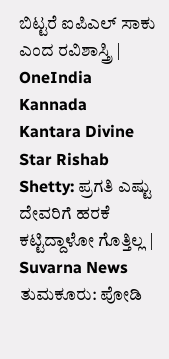ಬಿಟ್ಟರೆ ಐಪಿಎಲ್ ಸಾಕು ಎಂದ ರವಿಶಾಸ್ತ್ರಿ | OneIndia Kannada
Kantara Divine Star Rishab Shetty: ಪ್ರಗತಿ ಎಷ್ಟು ದೇವರಿಗೆ ಹರಕೆ ಕಟ್ಟಿದ್ದಾಳೋ ಗೊತ್ತಿಲ್ಲ | Suvarna News
ತುಮಕೂರು: ಪೋಡಿ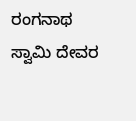ರಂಗನಾಥ ಸ್ವಾಮಿ ದೇವರ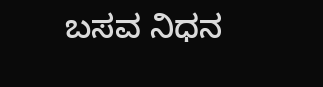ಬಸವ ನಿಧನ